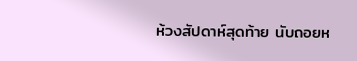ห้วงสัปดาห์สุดท้าย นับถอยห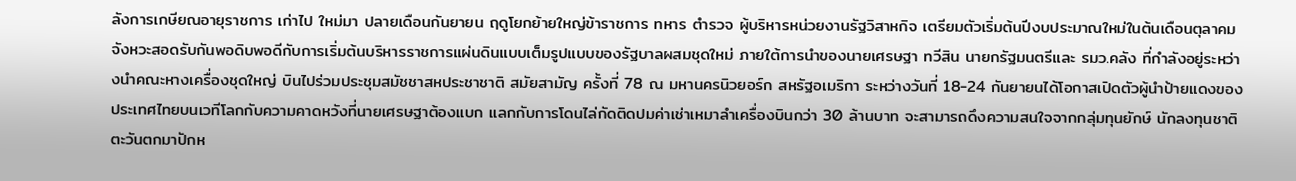ลังการเกษียณอายุราชการ เก่าไป ใหม่มา ปลายเดือนกันยายน ฤดูโยกย้ายใหญ่ข้าราชการ ทหาร ตำรวจ ผู้บริหารหน่วยงานรัฐวิสาหกิจ เตรียมตัวเริ่มต้นปีงบประมาณใหม่ในต้นเดือนตุลาคมจังหวะสอดรับกันพอดิบพอดีกับการเริ่มต้นบริหารราชการแผ่นดินแบบเต็มรูปแบบของรัฐบาลผสมชุดใหม่ ภายใต้การนำของนายเศรษฐา ทวีสิน นายกรัฐมนตรีและ รมว.คลัง ที่กำลังอยู่ระหว่างนำคณะหางเครื่องชุดใหญ่ บินไปร่วมประชุมสมัชชาสหประชาชาติ สมัยสามัญ ครั้งที่ 78 ณ มหานครนิวยอร์ก สหรัฐอเมริกา ระหว่างวันที่ 18-24 กันยายนได้โอกาสเปิดตัวผู้นำป้ายแดงของประเทศไทยบนเวทีโลกกับความคาดหวังที่นายเศรษฐาต้องแบก แลกกับการโดนไล่กัดติดปมค่าเช่าเหมาลำเครื่องบินกว่า 30 ล้านบาท จะสามารถดึงความสนใจจากกลุ่มทุนยักษ์ นักลงทุนชาติตะวันตกมาปักห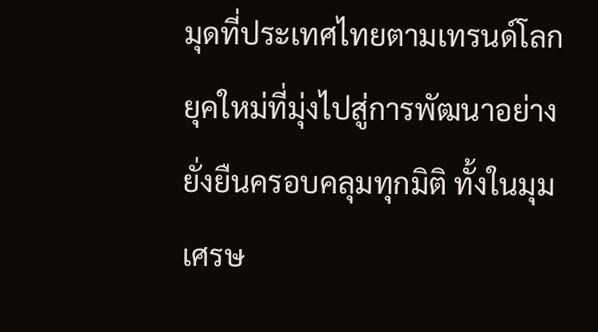มุดที่ประเทศไทยตามเทรนด์โลกยุคใหม่ที่มุ่งไปสู่การพัฒนาอย่างยั่งยืนครอบคลุมทุกมิติ ทั้งในมุมเศรษ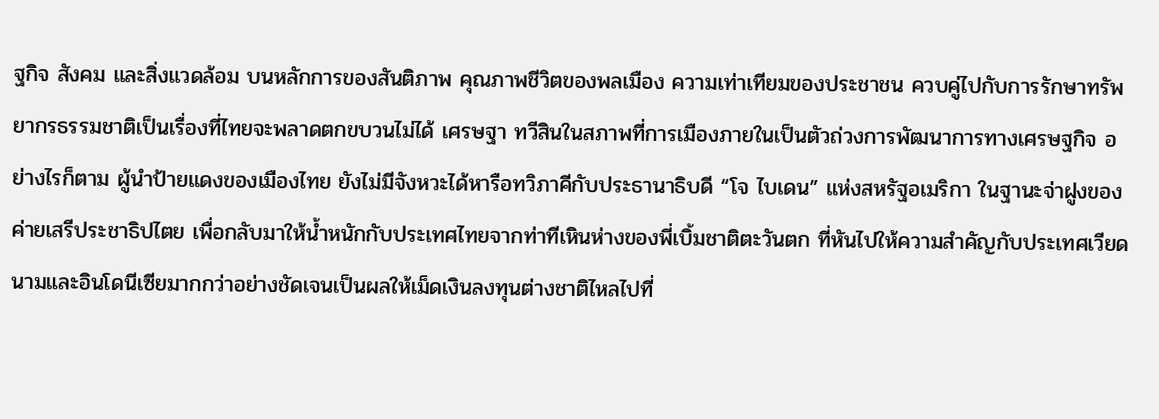ฐกิจ สังคม และสิ่งแวดล้อม บนหลักการของสันติภาพ คุณภาพชีวิตของพลเมือง ความเท่าเทียมของประชาชน ควบคู่ไปกับการรักษาทรัพยากรธรรมชาติเป็นเรื่องที่ไทยจะพลาดตกขบวนไม่ได้ เศรษฐา ทวีสินในสภาพที่การเมืองภายในเป็นตัวถ่วงการพัฒนาการทางเศรษฐกิจ อย่างไรก็ตาม ผู้นำป้ายแดงของเมืองไทย ยังไม่มีจังหวะได้หารือทวิภาคีกับประธานาธิบดี “โจ ไบเดน” แห่งสหรัฐอเมริกา ในฐานะจ่าฝูงของค่ายเสรีประชาธิปไตย เพื่อกลับมาให้น้ำหนักกับประเทศไทยจากท่าทีเหินห่างของพี่เบิ้มชาติตะวันตก ที่หันไปให้ความสำคัญกับประเทศเวียดนามและอินโดนีเซียมากกว่าอย่างชัดเจนเป็นผลให้เม็ดเงินลงทุนต่างชาติไหลไปที่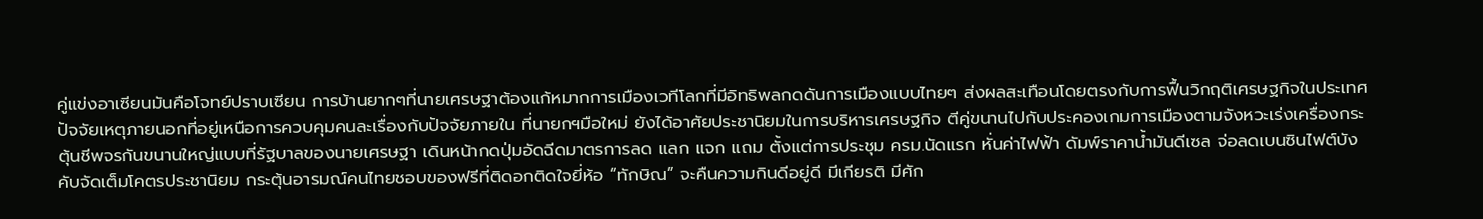คู่แข่งอาเซียนมันคือโจทย์ปราบเซียน การบ้านยากๆที่นายเศรษฐาต้องแก้หมากการเมืองเวทีโลกที่มีอิทธิพลกดดันการเมืองแบบไทยๆ ส่งผลสะเทือนโดยตรงกับการฟื้นวิกฤติเศรษฐกิจในประเทศปัจจัยเหตุภายนอกที่อยู่เหนือการควบคุมคนละเรื่องกับปัจจัยภายใน ที่นายกฯมือใหม่ ยังได้อาศัยประชานิยมในการบริหารเศรษฐกิจ ตีคู่ขนานไปกับประคองเกมการเมืองตามจังหวะเร่งเครื่องกระตุ้นชีพจรกันขนานใหญ่แบบที่รัฐบาลของนายเศรษฐา เดินหน้ากดปุ่มอัดฉีดมาตรการลด แลก แจก แถม ตั้งแต่การประชุม ครม.นัดแรก หั่นค่าไฟฟ้า ดัมพ์ราคาน้ำมันดีเซล จ่อลดเบนซินไฟต์บังคับจัดเต็มโคตรประชานิยม กระตุ้นอารมณ์คนไทยชอบของฟรีที่ติดอกติดใจยี่ห้อ “ทักษิณ” จะคืนความกินดีอยู่ดี มีเกียรติ มีศัก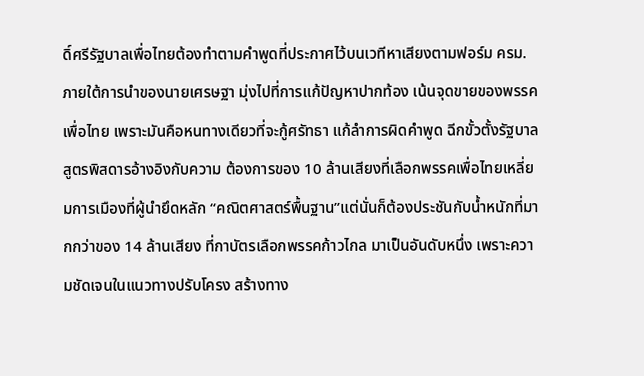ดิ์ศรีรัฐบาลเพื่อไทยต้องทำตามคำพูดที่ประกาศไว้บนเวทีหาเสียงตามฟอร์ม ครม.ภายใต้การนำของนายเศรษฐา มุ่งไปที่การแก้ปัญหาปากท้อง เน้นจุดขายของพรรคเพื่อไทย เพราะมันคือหนทางเดียวที่จะกู้ศรัทธา แก้ลำการผิดคำพูด ฉีกขั้วตั้งรัฐบาลสูตรพิสดารอ้างอิงกับความ ต้องการของ 10 ล้านเสียงที่เลือกพรรคเพื่อไทยเหลี่ยมการเมืองที่ผู้นำยึดหลัก “คณิตศาสตร์พื้นฐาน”แต่นั่นก็ต้องประชันกับน้ำหนักที่มากกว่าของ 14 ล้านเสียง ที่กาบัตรเลือกพรรคก้าวไกล มาเป็นอันดับหนึ่ง เพราะความชัดเจนในแนวทางปรับโครง สร้างทาง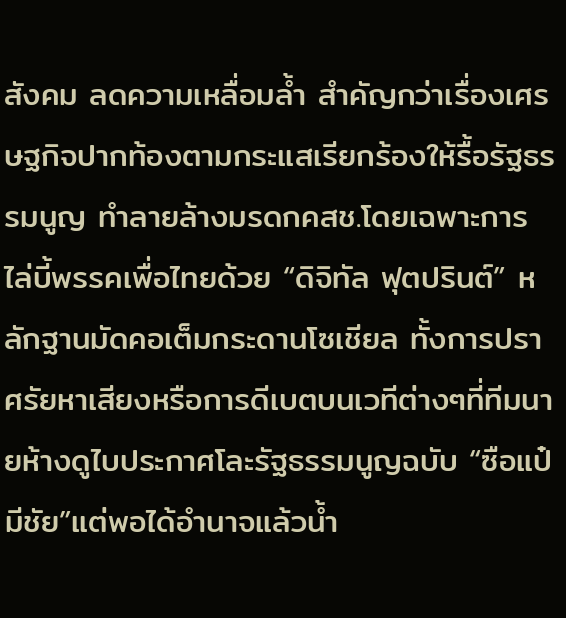สังคม ลดความเหลื่อมล้ำ สำคัญกว่าเรื่องเศรษฐกิจปากท้องตามกระแสเรียกร้องให้รื้อรัฐธรรมนูญ ทำลายล้างมรดกคสช.โดยเฉพาะการไล่บี้พรรคเพื่อไทยด้วย “ดิจิทัล ฟุตปรินต์” หลักฐานมัดคอเต็มกระดานโซเชียล ทั้งการปราศรัยหาเสียงหรือการดีเบตบนเวทีต่างๆที่ทีมนายห้างดูไบประกาศโละรัฐธรรมนูญฉบับ “ซือแป๋มีชัย”แต่พอได้อำนาจแล้วน้ำ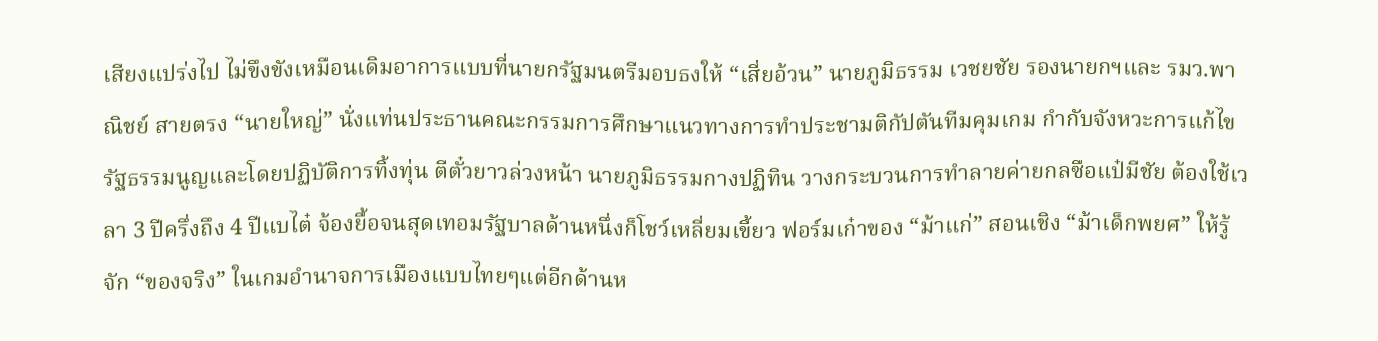เสียงแปร่งไป ไม่ขึงขังเหมือนเดิมอาการแบบที่นายกรัฐมนตรีมอบธงให้ “เสี่ยอ้วน” นายภูมิธรรม เวชยชัย รองนายกฯและ รมว.พาณิชย์ สายตรง “นายใหญ่” นั่งแท่นประธานคณะกรรมการศึกษาแนวทางการทำประชามติกัปตันทีมคุมเกม กำกับจังหวะการแก้ไขรัฐธรรมนูญและโดยปฏิบัติการทิ้งทุ่น ตีตั๋วยาวล่วงหน้า นายภูมิธรรมกางปฏิทิน วางกระบวนการทำลายค่ายกลซือแป๋มีชัย ต้องใช้เวลา 3 ปีครึ่งถึง 4 ปีแบไต๋ จ้องยื้อจนสุดเทอมรัฐบาลด้านหนึ่งก็โชว์เหลี่ยมเขี้ยว ฟอร์มเก๋าของ “ม้าแก่” สอนเชิง “ม้าเด็กพยศ” ให้รู้จัก “ของจริง” ในเกมอำนาจการเมืองแบบไทยๆแต่อีกด้านห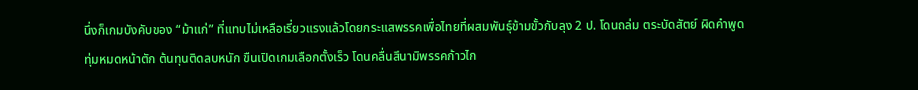นึ่งก็เกมบังคับของ “ม้าแก่” ที่แทบไม่เหลือเรี่ยวแรงแล้วโดยกระแสพรรคเพื่อไทยที่ผสมพันธุ์ข้ามขั้วกับลุง 2 ป. โดนถล่ม ตระบัดสัตย์ ผิดคำพูด ทุ่มหมดหน้าตัก ต้นทุนติดลบหนัก ขืนเปิดเกมเลือกตั้งเร็ว โดนคลื่นสึนามิพรรคก้าวไก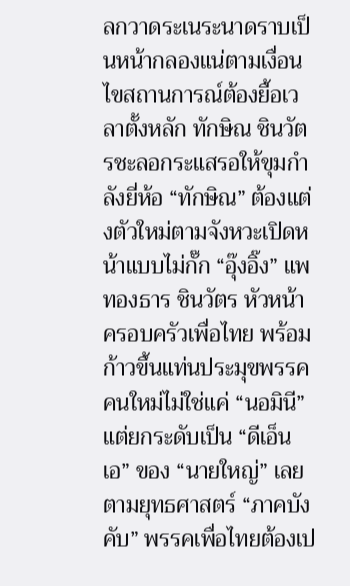ลกวาดระเนระนาดราบเป็นหน้ากลองแน่ตามเงื่อนไขสถานการณ์ต้องยื้อเวลาตั้งหลัก ทักษิณ ชินวัตรชะลอกระแสรอให้ขุมกำลังยี่ห้อ “ทักษิณ” ต้องแต่งตัวใหม่ตามจังหวะเปิดหน้าแบบไม่กั๊ก “อุ๊งอิ๊ง” แพทองธาร ชินวัตร หัวหน้าครอบครัวเพื่อไทย พร้อมก้าวขึ้นแท่นประมุขพรรคคนใหม่ไม่ใช่แค่ “นอมินี” แต่ยกระดับเป็น “ดีเอ็นเอ” ของ “นายใหญ่” เลยตามยุทธศาสตร์ “ภาคบังคับ” พรรคเพื่อไทยต้องเป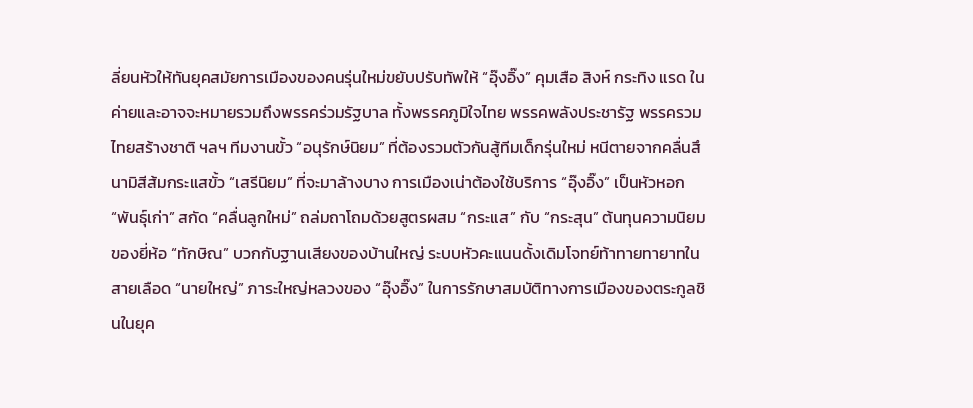ลี่ยนหัวให้ทันยุคสมัยการเมืองของคนรุ่นใหม่ขยับปรับทัพให้ “อุ๊งอิ๊ง” คุมเสือ สิงห์ กระทิง แรด ในค่ายและอาจจะหมายรวมถึงพรรคร่วมรัฐบาล ทั้งพรรคภูมิใจไทย พรรคพลังประชารัฐ พรรครวมไทยสร้างชาติ ฯลฯ ทีมงานขั้ว “อนุรักษ์นิยม” ที่ต้องรวมตัวกันสู้ทีมเด็กรุ่นใหม่ หนีตายจากคลื่นสึนามิสีส้มกระแสขั้ว “เสรีนิยม” ที่จะมาล้างบาง การเมืองเน่าต้องใช้บริการ “อุ๊งอิ๊ง” เป็นหัวหอก “พันธุ์เก่า” สกัด “คลื่นลูกใหม่” ถล่มถาโถมด้วยสูตรผสม “กระแส” กับ “กระสุน” ต้นทุนความนิยมของยี่ห้อ “ทักษิณ” บวกกับฐานเสียงของบ้านใหญ่ ระบบหัวคะแนนดั้งเดิมโจทย์ท้าทายทายาทในสายเลือด “นายใหญ่” ภาระใหญ่หลวงของ “อุ๊งอิ๊ง” ในการรักษาสมบัติทางการเมืองของตระกูลชินในยุค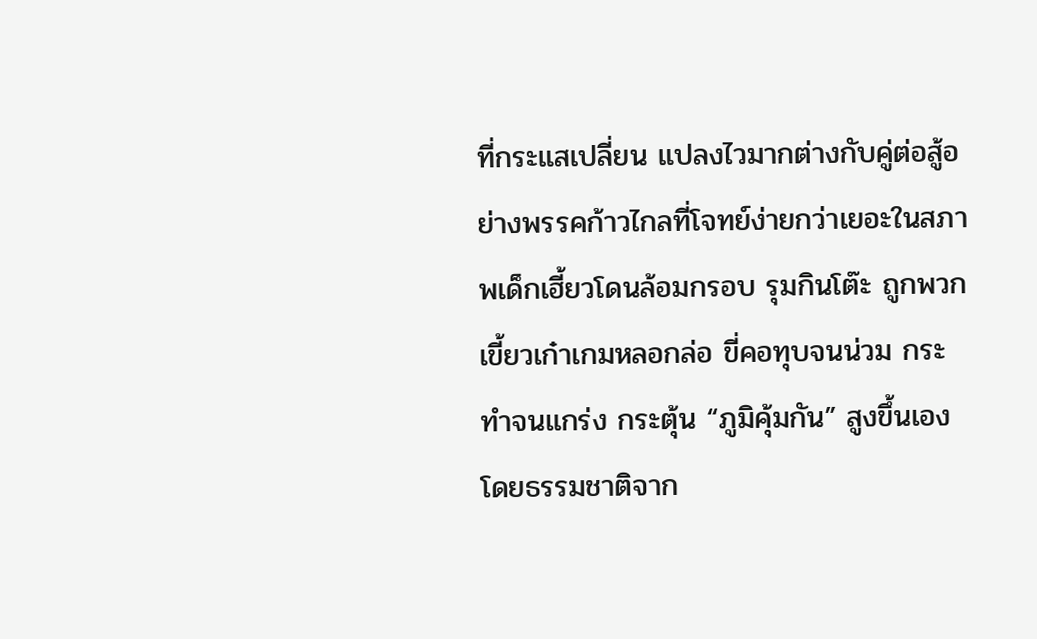ที่กระแสเปลี่ยน แปลงไวมากต่างกับคู่ต่อสู้อย่างพรรคก้าวไกลที่โจทย์ง่ายกว่าเยอะในสภาพเด็กเฮี้ยวโดนล้อมกรอบ รุมกินโต๊ะ ถูกพวกเขี้ยวเก๋าเกมหลอกล่อ ขี่คอทุบจนน่วม กระทำจนแกร่ง กระตุ้น “ภูมิคุ้มกัน” สูงขึ้นเองโดยธรรมชาติจาก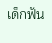เด็กฟัน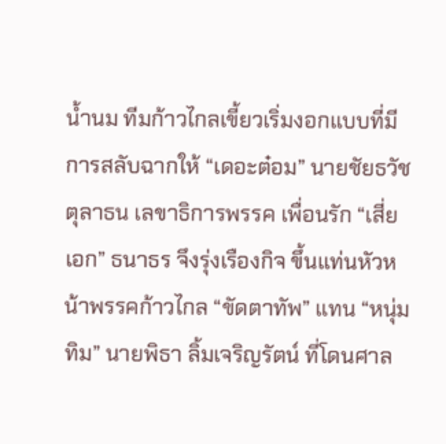น้ำนม ทีมก้าวไกลเขี้ยวเริ่มงอกแบบที่มีการสลับฉากให้ “เดอะต๋อม” นายชัยธวัช ตุลาธน เลขาธิการพรรค เพื่อนรัก “เสี่ยเอก” ธนาธร จึงรุ่งเรืองกิจ ขึ้นแท่นหัวหน้าพรรคก้าวไกล “ขัดตาทัพ” แทน “หนุ่มทิม” นายพิธา ลิ้มเจริญรัตน์ ที่โดนศาล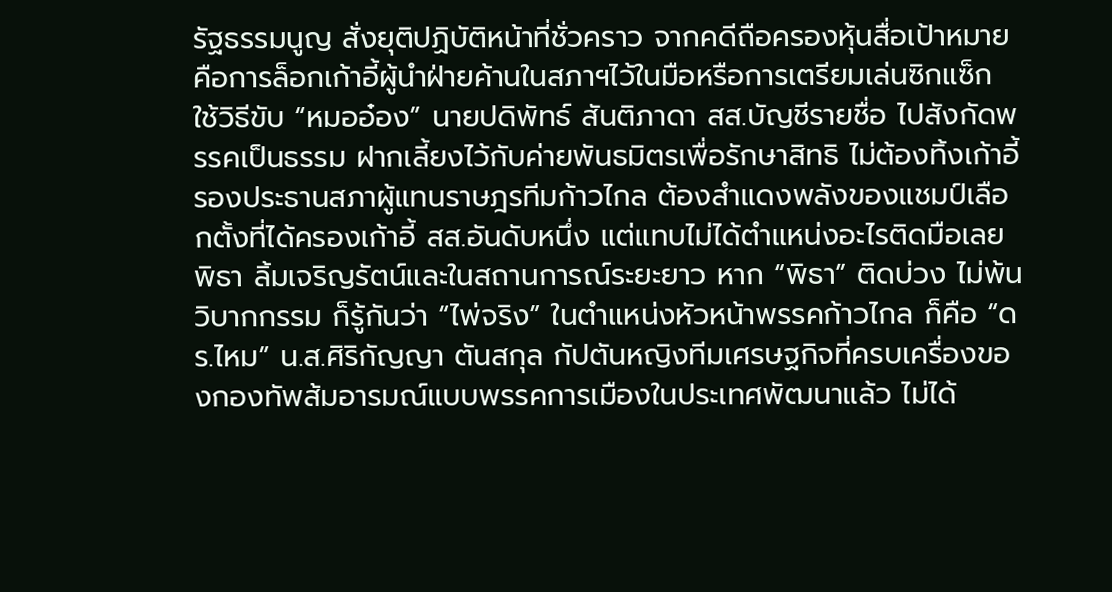รัฐธรรมนูญ สั่งยุติปฏิบัติหน้าที่ชั่วคราว จากคดีถือครองหุ้นสื่อเป้าหมายคือการล็อกเก้าอี้ผู้นำฝ่ายค้านในสภาฯไว้ในมือหรือการเตรียมเล่นซิกแซ็ก ใช้วิธีขับ “หมออ๋อง” นายปดิพัทธ์ สันติภาดา สส.บัญชีรายชื่อ ไปสังกัดพรรคเป็นธรรม ฝากเลี้ยงไว้กับค่ายพันธมิตรเพื่อรักษาสิทธิ ไม่ต้องทิ้งเก้าอี้รองประธานสภาผู้แทนราษฎรทีมก้าวไกล ต้องสำแดงพลังของแชมป์เลือกตั้งที่ได้ครองเก้าอี้ สส.อันดับหนึ่ง แต่แทบไม่ได้ตำแหน่งอะไรติดมือเลย พิธา ลิ้มเจริญรัตน์และในสถานการณ์ระยะยาว หาก “พิธา” ติดบ่วง ไม่พ้นวิบากกรรม ก็รู้กันว่า “ไพ่จริง” ในตำแหน่งหัวหน้าพรรคก้าวไกล ก็คือ “ดร.ไหม” น.ส.ศิริกัญญา ตันสกุล กัปตันหญิงทีมเศรษฐกิจที่ครบเครื่องของกองทัพส้มอารมณ์แบบพรรคการเมืองในประเทศพัฒนาแล้ว ไม่ได้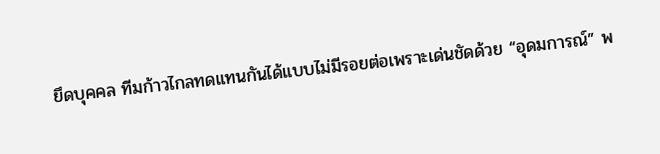ยึดบุคคล ทีมก้าวไกลทดแทนกันได้แบบไม่มีรอยต่อเพราะเด่นชัดด้วย “อุดมการณ์” พ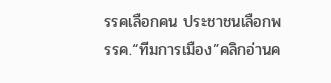รรคเลือกคน ประชาชนเลือกพรรค.“ทีมการเมือง”คลิกอ่านค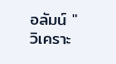อลัมน์ "วิเคราะ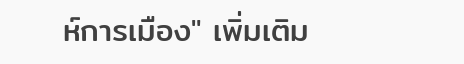ห์การเมือง" เพิ่มเติม